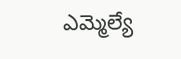ఎమ్మెల్యే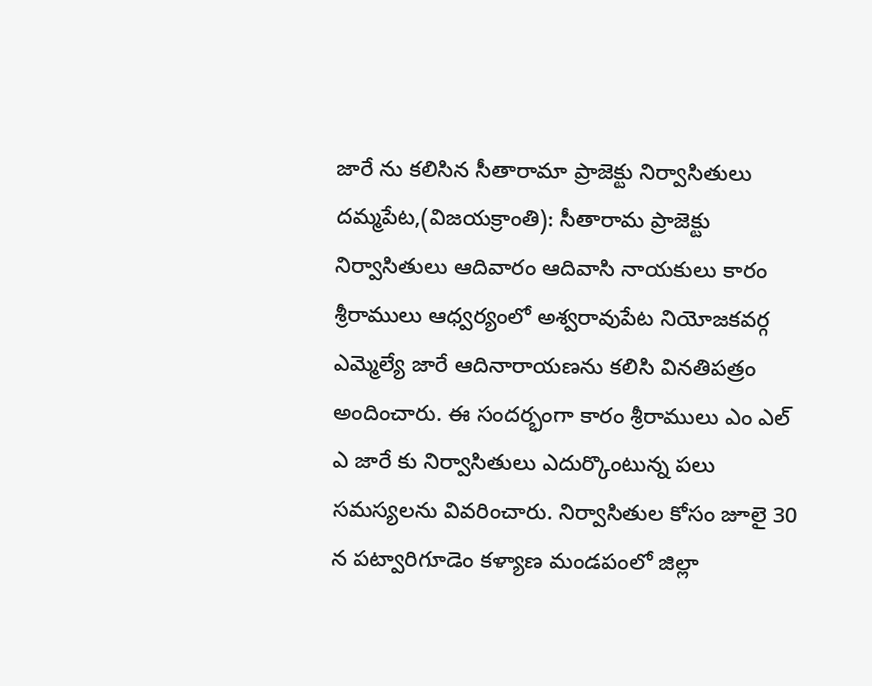జారే ను కలిసిన సీతారామా ప్రాజెక్టు నిర్వాసితులు
దమ్మపేట,(విజయక్రాంతి): సీతారామ ప్రాజెక్టు నిర్వాసితులు ఆదివారం ఆదివాసి నాయకులు కారం శ్రీరాములు ఆధ్వర్యంలో అశ్వరావుపేట నియోజకవర్గ ఎమ్మెల్యే జారే ఆదినారాయణను కలిసి వినతిపత్రం అందించారు. ఈ సందర్భంగా కారం శ్రీరాములు ఎం ఎల్ ఎ జారే కు నిర్వాసితులు ఎదుర్కొంటున్న పలు సమస్యలను వివరించారు. నిర్వాసితుల కోసం జూలై 30 న పట్వారిగూడెం కళ్యాణ మండపంలో జిల్లా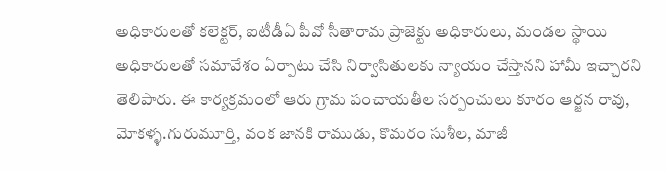అధికారులతో కలెక్టర్, ఐటీడీఏ పీవో సీతారామ ప్రాజెక్టు అధికారులు, మండల స్థాయి అధికారులతో సమావేశం ఏర్పాటు చేసి నిర్వాసితులకు న్యాయం చేస్తానని హామీ ఇచ్చారని తెలిపారు. ఈ కార్యక్రమంలో ఆరు గ్రామ పంచాయతీల సర్పంచులు కూరం ఆర్జన రావు, మోకళ్ళ.గురుమూర్తి, వంక జానకి రాముడు, కొమరం సుశీల, మాజీ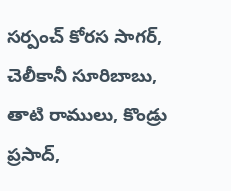సర్పంచ్ కోరస సాగర్, చెలీకానీ సూరిబాబు, తాటి రాములు, కొండ్రు ప్రసాద్,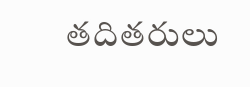తదితరులు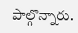పాల్గొన్నారు.